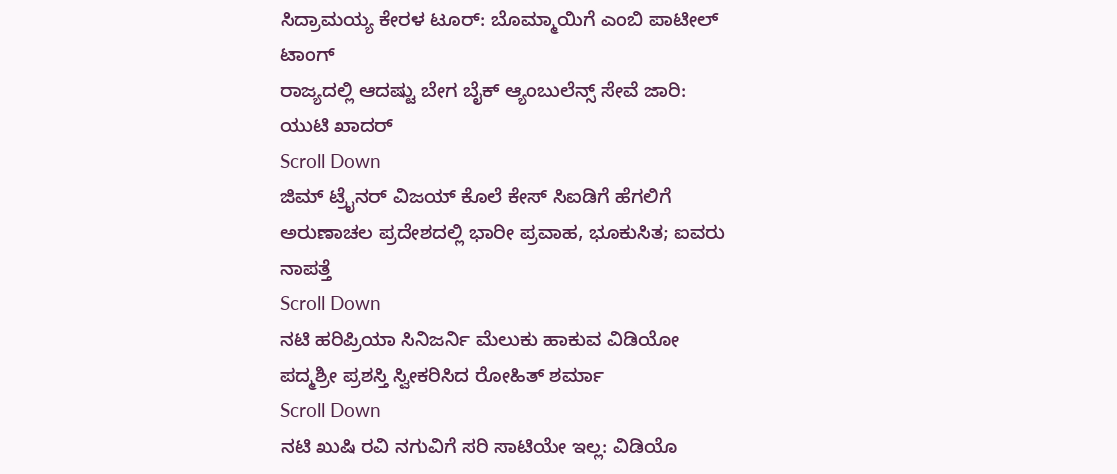ಸಿದ್ರಾಮಯ್ಯ ಕೇರಳ ಟೂರ್: ಬೊಮ್ಮಾಯಿಗೆ ಎಂಬಿ ಪಾಟೀಲ್ ಟಾಂಗ್
ರಾಜ್ಯದಲ್ಲಿ ಆದಷ್ಟು ಬೇಗ ಬೈಕ್ ಆ್ಯಂಬುಲೆನ್ಸ್ ಸೇವೆ ಜಾರಿ: ಯುಟಿ ಖಾದರ್
Scroll Down
ಜಿಮ್ ಟ್ರೈನರ್ ವಿಜಯ್ ಕೊಲೆ ಕೇಸ್ ಸಿಐಡಿಗೆ ಹೆಗಲಿಗೆ
ಅರುಣಾಚಲ ಪ್ರದೇಶದಲ್ಲಿ ಭಾರೀ ಪ್ರವಾಹ, ಭೂಕುಸಿತ; ಐವರು ನಾಪತ್ತೆ
Scroll Down
ನಟಿ ಹರಿಪ್ರಿಯಾ ಸಿನಿಜರ್ನಿ ಮೆಲುಕು ಹಾಕುವ ವಿಡಿಯೋ
ಪದ್ಮಶ್ರೀ ಪ್ರಶಸ್ತಿ ಸ್ವೀಕರಿಸಿದ ರೋಹಿತ್ ಶರ್ಮಾ
Scroll Down
ನಟಿ ಖುಷಿ ರವಿ ನಗುವಿಗೆ ಸರಿ ಸಾಟಿಯೇ ಇಲ್ಲ: ವಿಡಿಯೊ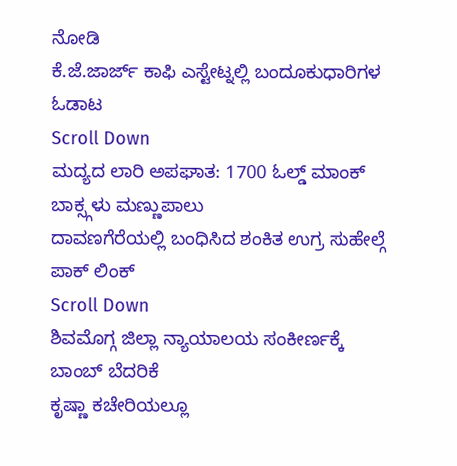ನೋಡಿ
ಕೆ.ಜೆ.ಜಾರ್ಜ್ ಕಾಫಿ ಎಸ್ಟೇಟ್ನಲ್ಲಿ ಬಂದೂಕುಧಾರಿಗಳ ಓಡಾಟ
Scroll Down
ಮದ್ಯದ ಲಾರಿ ಅಪಘಾತ: 1700 ಓಲ್ಡ್ ಮಾಂಕ್ ಬಾಕ್ಸ್ಗಳು ಮಣ್ಣುಪಾಲು
ದಾವಣಗೆರೆಯಲ್ಲಿ ಬಂಧಿಸಿದ ಶಂಕಿತ ಉಗ್ರ ಸುಹೇಲ್ಗೆ ಪಾಕ್ ಲಿಂಕ್
Scroll Down
ಶಿವಮೊಗ್ಗ ಜಿಲ್ಲಾ ನ್ಯಾಯಾಲಯ ಸಂಕೀರ್ಣಕ್ಕೆ ಬಾಂಬ್ ಬೆದರಿಕೆ
ಕೃಷ್ಣಾ ಕಚೇರಿಯಲ್ಲೂ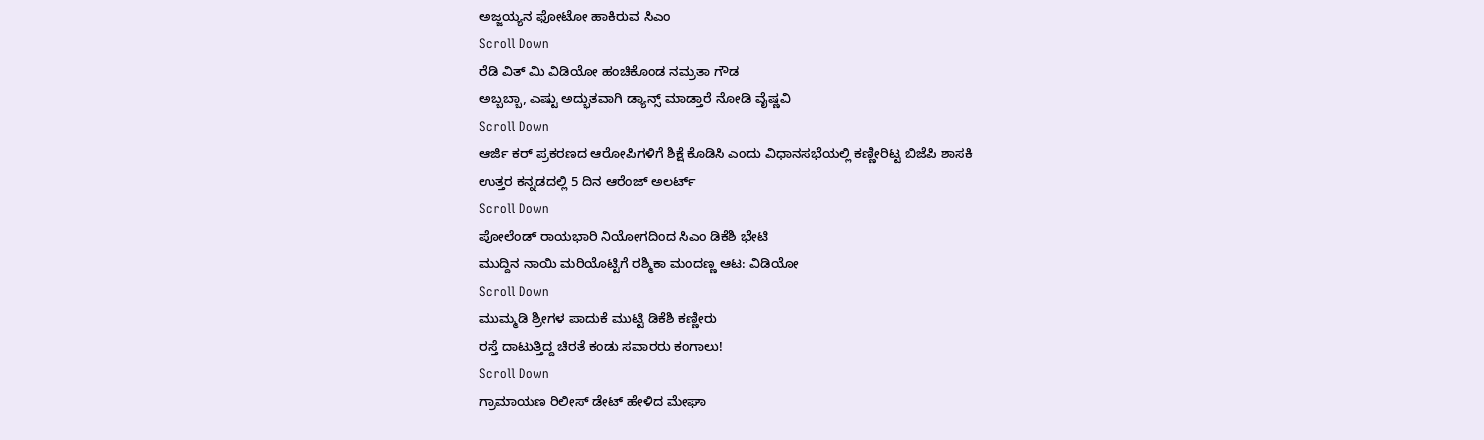ಅಜ್ಜಯ್ಯನ ಫೋಟೋ ಹಾಕಿರುವ ಸಿಎಂ
Scroll Down
ರೆಡಿ ವಿತ್ ಮಿ ವಿಡಿಯೋ ಹಂಚಿಕೊಂಡ ನಮ್ರತಾ ಗೌಡ
ಅಬ್ಬಬ್ಬಾ, ಎಷ್ಟು ಅದ್ಭುತವಾಗಿ ಡ್ಯಾನ್ಸ್ ಮಾಡ್ತಾರೆ ನೋಡಿ ವೈಷ್ಣವಿ
Scroll Down
ಆರ್ಜಿ ಕರ್ ಪ್ರಕರಣದ ಆರೋಪಿಗಳಿಗೆ ಶಿಕ್ಷೆ ಕೊಡಿಸಿ ಎಂದು ವಿಧಾನಸಭೆಯಲ್ಲಿ ಕಣ್ಣೀರಿಟ್ಟ ಬಿಜೆಪಿ ಶಾಸಕಿ
ಉತ್ತರ ಕನ್ನಡದಲ್ಲಿ 5 ದಿನ ಆರೆಂಜ್ ಅಲರ್ಟ್
Scroll Down
ಪೋಲೆಂಡ್ ರಾಯಭಾರಿ ನಿಯೋಗದಿಂದ ಸಿಎಂ ಡಿಕೆಶಿ ಭೇಟಿ
ಮುದ್ದಿನ ನಾಯಿ ಮರಿಯೊಟ್ಟಿಗೆ ರಶ್ಮಿಕಾ ಮಂದಣ್ಣ ಆಟ: ವಿಡಿಯೋ
Scroll Down
ಮುಮ್ಮಡಿ ಶ್ರೀಗಳ ಪಾದುಕೆ ಮುಟ್ಟಿ ಡಿಕೆಶಿ ಕಣ್ಣೀರು
ರಸ್ತೆ ದಾಟುತ್ತಿದ್ದ ಚಿರತೆ ಕಂಡು ಸವಾರರು ಕಂಗಾಲು!
Scroll Down
ಗ್ರಾಮಾಯಣ ರಿಲೀಸ್ ಡೇಟ್ ಹೇಳಿದ ಮೇಘಾ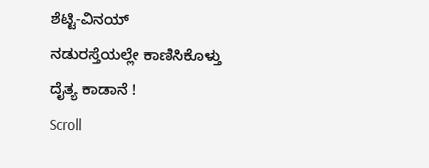ಶೆಟ್ಟಿ-ವಿನಯ್
ನಡುರಸ್ತೆಯಲ್ಲೇ ಕಾಣಿಸಿಕೊಳ್ತು ದೈತ್ಯ ಕಾಡಾನೆ !
Scroll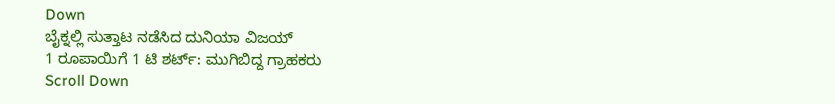Down
ಬೈಕ್ನಲ್ಲಿ ಸುತ್ತಾಟ ನಡೆಸಿದ ದುನಿಯಾ ವಿಜಯ್
1 ರೂಪಾಯಿಗೆ 1 ಟಿ ಶರ್ಟ್: ಮುಗಿಬಿದ್ದ ಗ್ರಾಹಕರು
Scroll Down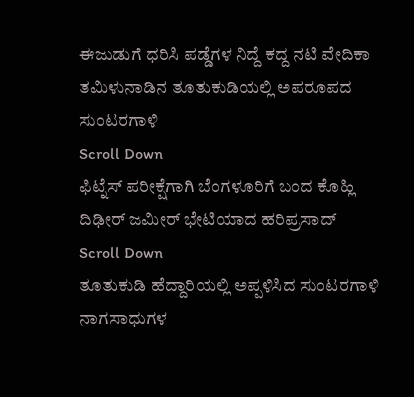ಈಜುಡುಗೆ ಧರಿಸಿ ಪಡ್ಡೆಗಳ ನಿದ್ದೆ ಕದ್ದ ನಟಿ ವೇದಿಕಾ
ತಮಿಳುನಾಡಿನ ತೂತುಕುಡಿಯಲ್ಲಿ ಅಪರೂಪದ ಸುಂಟರಗಾಳಿ
Scroll Down
ಫಿಟ್ನೆಸ್ ಪರೀಕ್ಷೆಗಾಗಿ ಬೆಂಗಳೂರಿಗೆ ಬಂದ ಕೊಹ್ಲಿ
ದಿಢೀರ್ ಜಮೀರ್ ಭೇಟಿಯಾದ ಹರಿಪ್ರಸಾದ್
Scroll Down
ತೂತುಕುಡಿ ಹೆದ್ದಾರಿಯಲ್ಲಿ ಅಪ್ಪಳಿಸಿದ ಸುಂಟರಗಾಳಿ
ನಾಗಸಾಧುಗಳ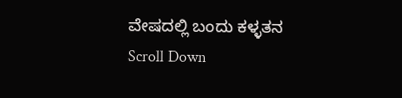ವೇಷದಲ್ಲಿ ಬಂದು ಕಳ್ಳತನ
Scroll Down